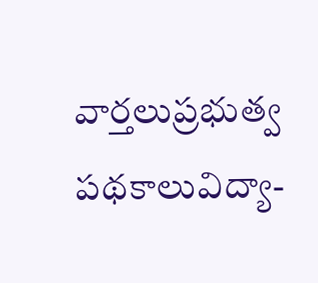వార్తలుప్రభుత్వ పథకాలువిద్యా-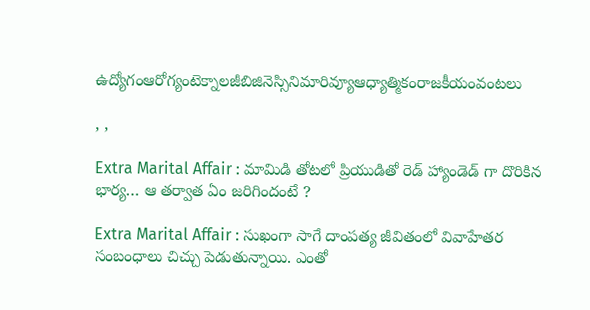ఉద్యోగంఆరోగ్యంటెక్నాలజీబిజినెస్సినిమారివ్యూఆధ్యాత్మికంరాజకీయంవంటలు

, ,

Extra Marital Affair : మామిడి తోటలో ప్రియుడితో రెడ్ హ్యాండెడ్ గా దొరికిన భార్య… ఆ తర్వాత ఏం జరిగిందంటే ?

Extra Marital Affair : సుఖంగా సాగే దాంపత్య జీవితంలో వివాహేతర సంబంధాలు చిచ్చు పెడుతున్నాయి. ఎంతో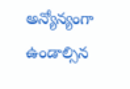అన్యోన్యంగా ఉండాల్సిన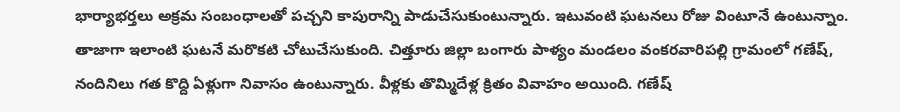భార్యాభర్తలు అక్రమ సంబంధాలతో పచ్చని కాపురాన్ని పాడుచేసుకుంటున్నారు. ఇటువంటి ఘటనలు రోజు వింటూనే ఉంటున్నాం. తాజాగా ఇలాంటి ఘటనే మరొకటి చోటుచేసుకుంది. చిత్తూరు జిల్లా బంగారు పాళ్యం మండలం వంకరవారిపల్లి గ్రామంలో గణేష్, నందినిలు గత కొద్ది ఏళ్లుగా నివాసం ఉంటున్నారు. వీళ్లకు తొమ్మిదేళ్ల క్రితం వివాహం అయింది. గణేష్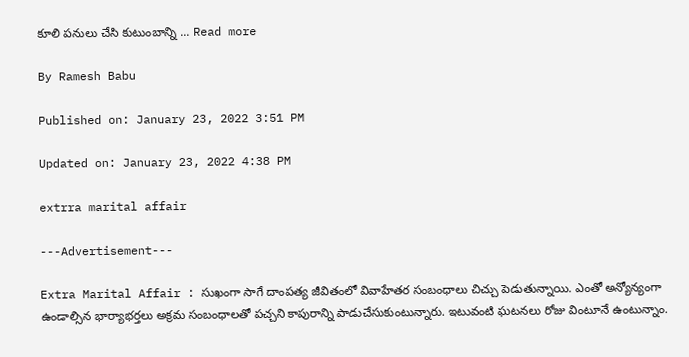కూలి పనులు చేసి కుటుంబాన్ని ... Read more

By Ramesh Babu

Published on: January 23, 2022 3:51 PM

Updated on: January 23, 2022 4:38 PM

extrra marital affair

---Advertisement---

Extra Marital Affair : సుఖంగా సాగే దాంపత్య జీవితంలో వివాహేతర సంబంధాలు చిచ్చు పెడుతున్నాయి. ఎంతో అన్యోన్యంగా ఉండాల్సిన భార్యాభర్తలు అక్రమ సంబంధాలతో పచ్చని కాపురాన్ని పాడుచేసుకుంటున్నారు. ఇటువంటి ఘటనలు రోజు వింటూనే ఉంటున్నాం.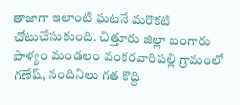తాజాగా ఇలాంటి ఘటనే మరొకటి చోటుచేసుకుంది. చిత్తూరు జిల్లా బంగారు పాళ్యం మండలం వంకరవారిపల్లి గ్రామంలో గణేష్, నందినిలు గత కొద్ది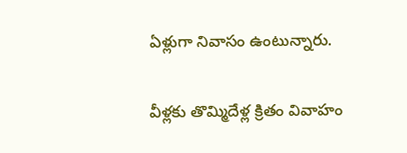ఏళ్లుగా నివాసం ఉంటున్నారు.

వీళ్లకు తొమ్మిదేళ్ల క్రితం వివాహం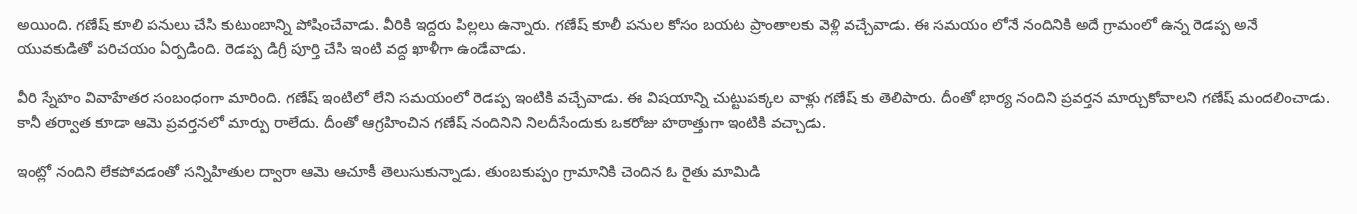అయింది. గణేష్ కూలి పనులు చేసి కుటుంబాన్ని పోషించేవాడు. వీరికి ఇద్దరు పిల్లలు ఉన్నారు. గణేష్ కూలీ పనుల కోసం బయట ప్రాంతాలకు వెళ్లి వచ్చేవాడు. ఈ సమయం లోనే నందినికి అదే గ్రామంలో ఉన్న రెడప్ప అనే‌ యువకుడితో పరిచయం ఏర్పడింది. రెడప్ప డిగ్రీ పూర్తి చేసి ఇంటి వద్ద ఖాళీగా ఉండేవాడు.

వీరి స్నేహం వివాహేతర సంబంధంగా మారింది. గణేష్ ఇంటిలో లేని సమయంలో రెడప్ప ఇంటికి వచ్చేవాడు. ఈ విషయాన్ని చుట్టుపక్కల వాళ్లు గణేష్ కు తెలిపారు. దీంతో భార్య నందిని ప్రవర్తన మార్చుకోవాలని గణేష్ మందలించాడు. కానీ తర్వాత కూడా ఆమె ప్రవర్తనలో మార్పు రాలేదు. దీంతో ఆగ్రహించిన గణేష్ నందినిని నిలదీసేందుకు ఒకరోజు హఠాత్తుగా ఇంటికి వచ్చాడు.

ఇంట్లో నందిని లేకపోవడంతో సన్నిహితుల ద్వారా ఆమె ఆచూకీ తెలుసుకున్నాడు. తుంబకుప్పం గ్రామానికి చెందిన ఓ రైతు మామిడి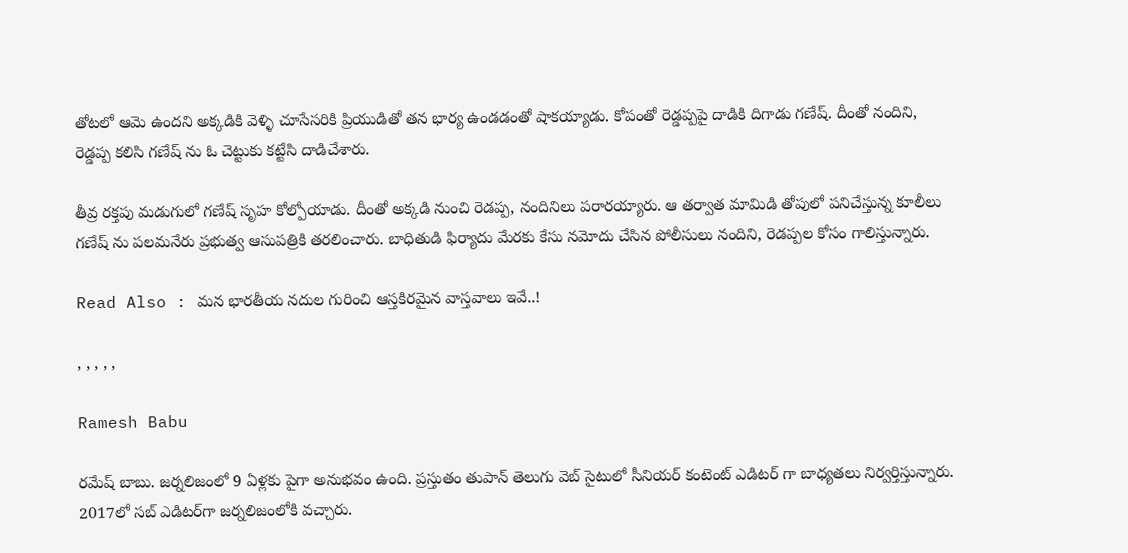తోటలో ఆమె ఉందని అక్కడికి వెళ్ళి చూసేసరికి ప్రియుడితో తన భార్య ఉండడంతో షాకయ్యాడు. కోపంతో రెడ్డప్పపై దాడికి దిగాడు గణేష్. దీంతో నందిని, రెడ్డప్ప కలిసి గణేష్ ను ఓ చెట్టుకు కట్టేసి దాడిచేశారు.

తీవ్ర రక్తపు మడుగులో గణేష్ సృహ కోల్పోయాడు. దీంతో అక్కడి నుంచి రెడప్ప, నందినిలు పరారయ్యారు. ఆ తర్వాత మామిడి తోపులో పనిచేస్తున్న కూలీలు గణేష్ ను పలమనేరు ప్రభుత్వ ఆసుపత్రికి తరలించారు. బాధితుడి ఫిర్యాదు మేరకు కేసు నమోదు చేసిన పోలీసులు నందిని, రెడప్పల కోసం గాలిస్తున్నారు.

Read Also : మన భారతీయ నదుల గురించి ఆస్తకిరమైన వాస్తవాలు ఇవే..!

, , , , ,

Ramesh Babu

రమేష్ బాబు. జర్నలిజంలో 9 ఏళ్లకు పైగా అనుభవం ఉంది. ప్రస్తుతం తుపాన్ తెలుగు వెబ్ సైటులో సీనియర్ కంటెంట్ ఎడిటర్ గా బాధ్యతలు నిర్వర్తిస్తున్నారు. 2017లో సబ్ ఎడిటర్‌గా జర్నలిజంలోకి వచ్చారు.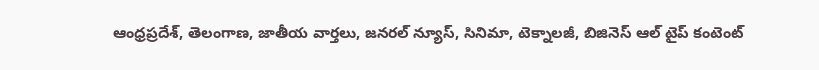ఆంధ్రప్రదేశ్, తెలంగాణ, జాతీయ వార్తలు, జనరల్ న్యూస్, సినిమా, టెక్నాలజీ, బిజినెస్ ఆల్ టైప్ కంటెంట్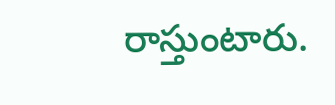రాస్తుంటారు.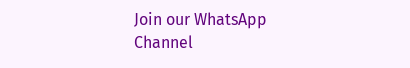Join our WhatsApp Channel